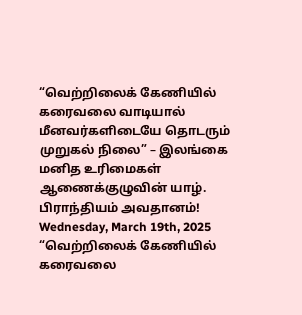“வெற்றிலைக் கேணியில் கரைவலை வாடியால் மீனவர்களிடையே தொடரும் முறுகல் நிலை” – இலங்கை மனித உரிமைகள் ஆணைக்குழுவின் யாழ். பிராந்தியம் அவதானம்!
Wednesday, March 19th, 2025
“வெற்றிலைக் கேணியில் கரைவலை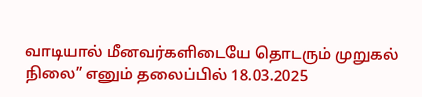வாடியால் மீனவர்களிடையே தொடரும் முறுகல் நிலை” எனும் தலைப்பில் 18.03.2025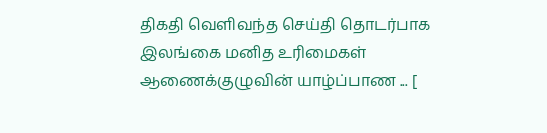திகதி வெளிவந்த செய்தி தொடர்பாக இலங்கை மனித உரிமைகள் ஆணைக்குழுவின் யாழ்ப்பாண ... [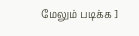மேலும் படிக்க ]